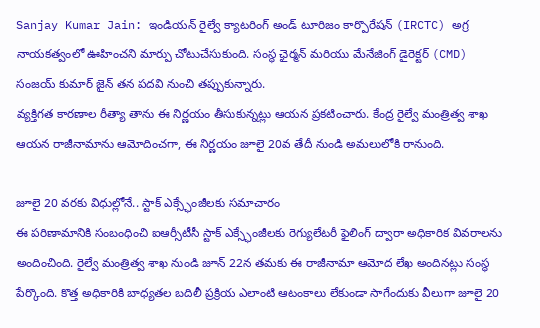Sanjay Kumar Jain: ఇండియన్ రైల్వే క్యాటరింగ్ అండ్ టూరిజం కార్పొరేషన్ (IRCTC) అగ్ర నాయకత్వంలో ఊహించని మార్పు చోటుచేసుకుంది. సంస్థ ఛైర్మన్ మరియు మేనేజింగ్ డైరెక్టర్ (CMD) సంజయ్ కుమార్ జైన్ తన పదవి నుంచి తప్పుకున్నారు.
వ్యక్తిగత కారణాల రీత్యా తాను ఈ నిర్ణయం తీసుకున్నట్లు ఆయన ప్రకటించారు. కేంద్ర రైల్వే మంత్రిత్వ శాఖ ఆయన రాజీనామాను ఆమోదించగా, ఈ నిర్ణయం జూలై 20వ తేదీ నుండి అమలులోకి రానుంది.

జూలై 20 వరకు విధుల్లోనే.. స్టాక్ ఎక్స్ఛేంజీలకు సమాచారం
ఈ పరిణామానికి సంబంధించి ఐఆర్సీటీసీ స్టాక్ ఎక్స్ఛేంజీలకు రెగ్యులేటరీ ఫైలింగ్ ద్వారా అధికారిక వివరాలను అందించింది. రైల్వే మంత్రిత్వ శాఖ నుండి జూన్ 22న తమకు ఈ రాజీనామా ఆమోద లేఖ అందినట్లు సంస్థ పేర్కొంది. కొత్త అధికారికి బాధ్యతల బదిలీ ప్రక్రియ ఎలాంటి ఆటంకాలు లేకుండా సాగేందుకు వీలుగా జూలై 20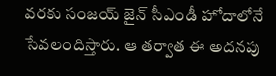వరకు సంజయ్ జైన్ సీఎండీ హోదాలోనే సేవలందిస్తారు. ఆ తర్వాత ఈ అదనపు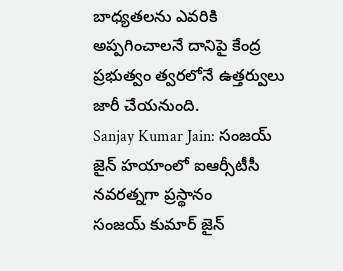బాధ్యతలను ఎవరికి అప్పగించాలనే దానిపై కేంద్ర ప్రభుత్వం త్వరలోనే ఉత్తర్వులు జారీ చేయనుంది.
Sanjay Kumar Jain: సంజయ్ జైన్ హయాంలో ఐఆర్సీటీసీ నవరత్నగా ప్రస్థానం
సంజయ్ కుమార్ జైన్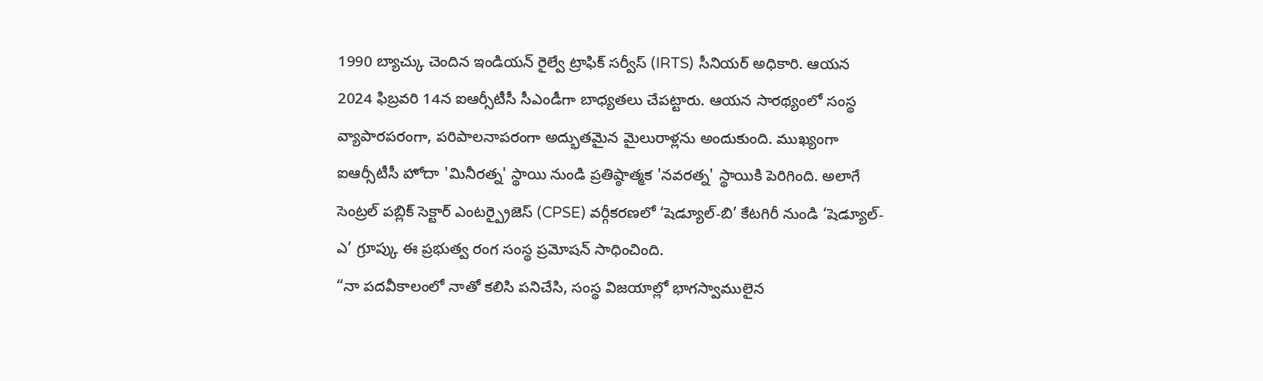1990 బ్యాచ్కు చెందిన ఇండియన్ రైల్వే ట్రాఫిక్ సర్వీస్ (IRTS) సీనియర్ అధికారి. ఆయన 2024 ఫిబ్రవరి 14న ఐఆర్సీటీసీ సీఎండీగా బాధ్యతలు చేపట్టారు. ఆయన సారథ్యంలో సంస్థ వ్యాపారపరంగా, పరిపాలనాపరంగా అద్భుతమైన మైలురాళ్లను అందుకుంది. ముఖ్యంగా ఐఆర్సీటీసీ హోదా 'మినీరత్న' స్థాయి నుండి ప్రతిష్ఠాత్మక 'నవరత్న' స్థాయికి పెరిగింది. అలాగే సెంట్రల్ పబ్లిక్ సెక్టార్ ఎంటర్ప్రైజెస్ (CPSE) వర్గీకరణలో ‘షెడ్యూల్-బి’ కేటగిరీ నుండి ‘షెడ్యూల్-ఎ’ గ్రూప్కు ఈ ప్రభుత్వ రంగ సంస్థ ప్రమోషన్ సాధించింది.
“నా పదవీకాలంలో నాతో కలిసి పనిచేసి, సంస్థ విజయాల్లో భాగస్వాములైన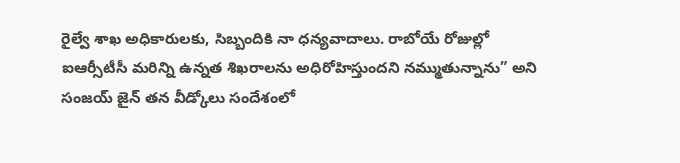రైల్వే శాఖ అధికారులకు, సిబ్బందికి నా ధన్యవాదాలు. రాబోయే రోజుల్లో ఐఆర్సీటీసీ మరిన్ని ఉన్నత శిఖరాలను అధిరోహిస్తుందని నమ్ముతున్నాను” అని సంజయ్ జైన్ తన వీడ్కోలు సందేశంలో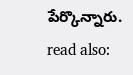పేర్కొన్నారు.
read also: